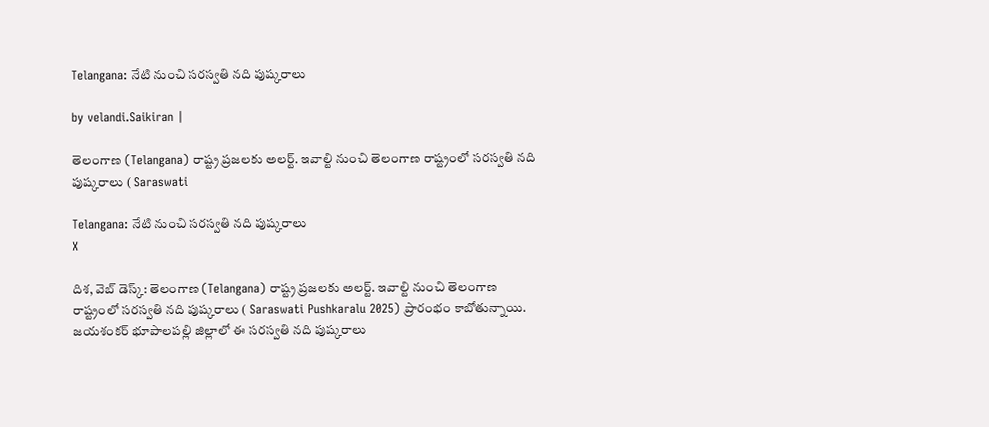Telangana: నేటి నుంచి సరస్వతి నది పుష్కరాలు

by velandi.Saikiran |

తెలంగాణ (Telangana) రాష్ట్ర ప్రజలకు అలర్ట్. ఇవాల్టి నుంచి తెలంగాణ రాష్ట్రంలో సరస్వతి నది పుష్కరాలు ( Saraswati

Telangana: నేటి నుంచి సరస్వతి నది పుష్కరాలు
X

దిశ, వెబ్ డెస్క్: తెలంగాణ (Telangana) రాష్ట్ర ప్రజలకు అలర్ట్. ఇవాల్టి నుంచి తెలంగాణ రాష్ట్రంలో సరస్వతి నది పుష్కరాలు ( Saraswati Pushkaralu 2025) ప్రారంభం కాబోతున్నాయి. జయశంకర్ భూపాలపల్లి జిల్లాలో ఈ సరస్వతి నది పుష్కరాలు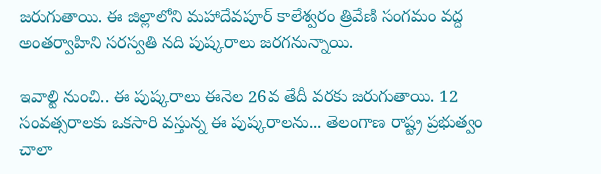జరుగుతాయి. ఈ జిల్లాలోని మహాదేవపూర్ కాలేశ్వరం త్రివేణి సంగమం వద్ద అంతర్వాహిని సరస్వతి నది పుష్కరాలు జరగనున్నాయి.

ఇవాల్టి నుంచి.. ఈ పుష్కరాలు ఈనెల 26వ తేదీ వరకు జరుగుతాయి. 12 సంవత్సరాలకు ఒకసారి వస్తున్న ఈ పుష్కరాలను... తెలంగాణ రాష్ట్ర ప్రభుత్వం చాలా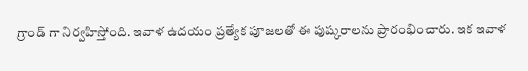గ్రాండ్ గా నిర్వహిస్తోంది. ఇవాళ ఉదయం ప్రత్యేక పూజలతో ఈ పుష్కరాలను ప్రారంభించారు. ఇక ఇవాళ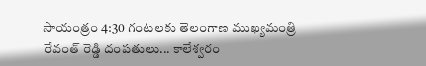సాయంత్రం 4:30 గంటలకు తెలంగాణ ముఖ్యమంత్రి రేవంత్ రెడ్డి దంపతులు... కాలేశ్వరం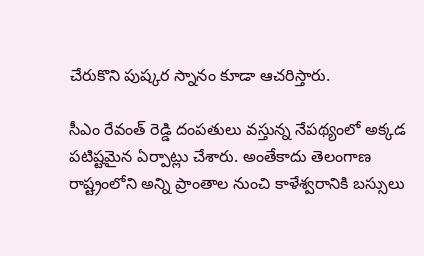చేరుకొని పుష్కర స్నానం కూడా ఆచరిస్తారు.

సీఎం రేవంత్ రెడ్డి దంపతులు వస్తున్న నేపథ్యంలో అక్కడ పటిష్టమైన ఏర్పాట్లు చేశారు. అంతేకాదు తెలంగాణ రాష్ట్రంలోని అన్ని ప్రాంతాల నుంచి కాళేశ్వరానికి బస్సులు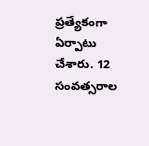ప్రత్యేకంగా ఏర్పాటు చేశారు. 12 సంవత్సరాల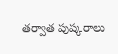తర్వాత పుష్కరాలు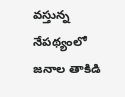వస్తున్న నేపథ్యంలో జనాల తాకిడి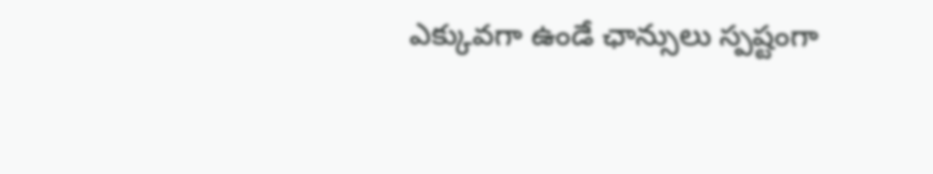ఎక్కువగా ఉండే ఛాన్సులు స్పష్టంగా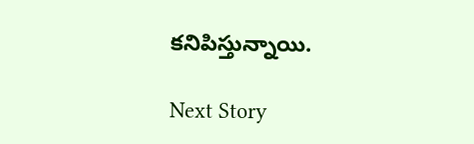కనిపిస్తున్నాయి.

Next Story